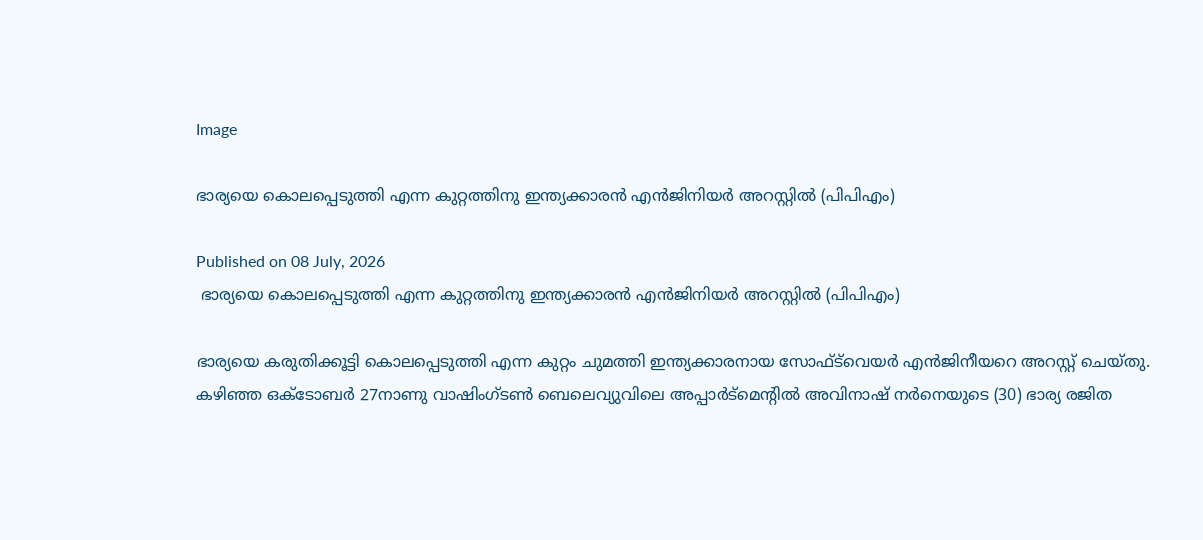Image

ഭാര്യയെ കൊലപ്പെടുത്തി എന്ന കുറ്റത്തിനു ഇന്ത്യക്കാരൻ എൻജിനിയർ അറസ്റ്റിൽ (പിപിഎം)

Published on 08 July, 2026
 ഭാര്യയെ കൊലപ്പെടുത്തി എന്ന കുറ്റത്തിനു ഇന്ത്യക്കാരൻ എൻജിനിയർ അറസ്റ്റിൽ (പിപിഎം)

ഭാര്യയെ കരുതിക്കൂട്ടി കൊലപ്പെടുത്തി എന്ന കുറ്റം ചുമത്തി ഇന്ത്യക്കാരനായ സോഫ്ട്‍വെയർ എൻജിനീയറെ അറസ്റ്റ് ചെയ്തു. കഴിഞ്ഞ ഒക്ടോബർ 27നാണു വാഷിംഗ്‌ടൺ ബെലെവ്യുവിലെ അപ്പാർട്മെന്റിൽ അവിനാഷ് നർനെയുടെ (30) ഭാര്യ രജിത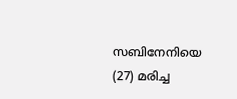സബിനേനിയെ (27) മരിച്ച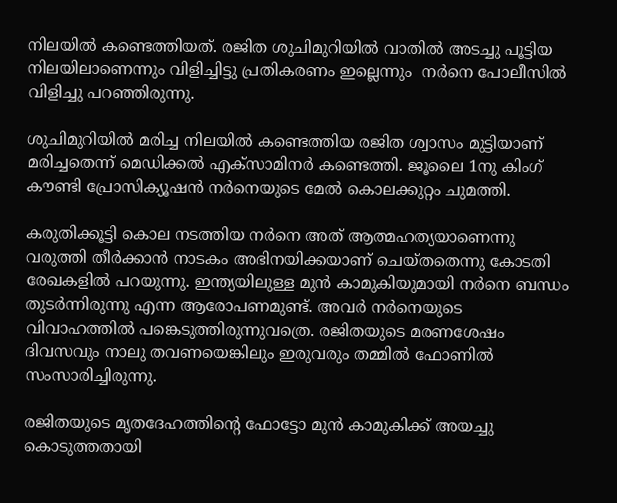നിലയിൽ കണ്ടെത്തിയത്. രജിത ശുചിമുറിയിൽ വാതിൽ അടച്ചു പൂട്ടിയ നിലയിലാണെന്നും വിളിച്ചിട്ടു പ്രതികരണം ഇല്ലെന്നും  നർനെ പോലീസിൽ വിളിച്ചു പറഞ്ഞിരുന്നു.

ശുചിമുറിയിൽ മരിച്ച നിലയിൽ കണ്ടെത്തിയ രജിത ശ്വാസം മുട്ടിയാണ് മരിച്ചതെന്ന് മെഡിക്കൽ എക്‌സാമിനർ കണ്ടെത്തി. ജൂലൈ 1നു കിംഗ് കൗണ്ടി പ്രോസിക്യൂഷൻ നർനെയുടെ മേൽ കൊലക്കുറ്റം ചുമത്തി.

കരുതിക്കൂട്ടി കൊല നടത്തിയ നർനെ അത് ആത്മഹത്യയാണെന്നു വരുത്തി തീർക്കാൻ നാടകം അഭിനയിക്കയാണ് ചെയ്തതെന്നു കോടതി രേഖകളിൽ പറയുന്നു. ഇന്ത്യയിലുള്ള മുൻ കാമുകിയുമായി നർനെ ബന്ധം തുടർന്നിരുന്നു എന്ന ആരോപണമുണ്ട്. അവർ നർനെയുടെ വിവാഹത്തിൽ പങ്കെടുത്തിരുന്നുവത്രെ. രജിതയുടെ മരണശേഷം ദിവസവും നാലു തവണയെങ്കിലും ഇരുവരും തമ്മിൽ ഫോണിൽ സംസാരിച്ചിരുന്നു.

രജിതയുടെ മൃതദേഹത്തിന്റെ ഫോട്ടോ മുൻ കാമുകിക്ക് അയച്ചു കൊടുത്തതായി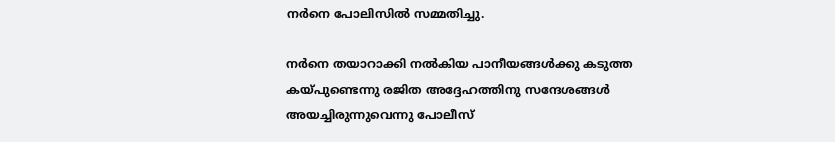നർനെ പോലിസിൽ സമ്മതിച്ചു.

നർനെ തയാറാക്കി നൽകിയ പാനീയങ്ങൾക്കു കടുത്ത കയ്പുണ്ടെന്നു രജിത അദ്ദേഹത്തിനു സന്ദേശങ്ങൾ അയച്ചിരുന്നുവെന്നു പോലീസ്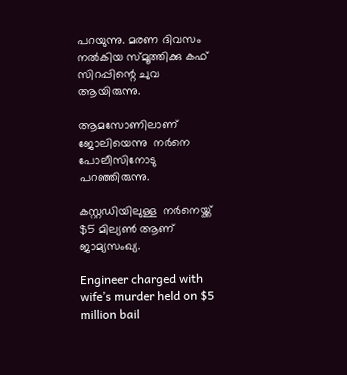പറയുന്നു. മരണ ദിവസം നൽകിയ സ്മൂത്തിക്കു കഫ് സിറപ്പിന്റെ ചുവ ആയിരുന്നു.

ആമസോണിലാണ് ജോലിയെന്നു  നർനെ പോലീസിനോടു പറഞ്ഞിരുന്നു.

കസ്റ്റഡിയിലുള്ള  നർനെയ്ക്ക് $5 മില്യൺ ആണ് ജാമ്യസംഖ്യ.

Engineer charged with wife’s murder held on $5 million bail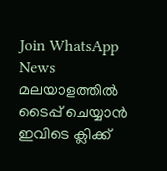Join WhatsApp News
മലയാളത്തില്‍ ടൈപ്പ് ചെയ്യാന്‍ ഇവിടെ ക്ലിക്ക്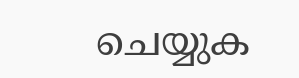ചെയ്യുക